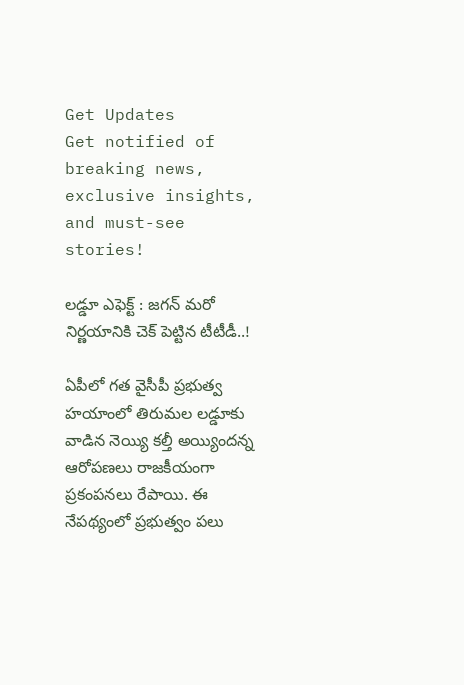Get Updates
Get notified of breaking news, exclusive insights, and must-see stories!

లడ్డూ ఎఫెక్ట్ : జగన్ మరో నిర్ణయానికి చెక్ పెట్టిన టీటీడీ..!

ఏపీలో గత వైసీపీ ప్రభుత్వ హయాంలో తిరుమల లడ్డూకు వాడిన నెయ్యి కల్తీ అయ్యిందన్న ఆరోపణలు రాజకీయంగా ప్రకంపనలు రేపాయి. ఈ నేపథ్యంలో ప్రభుత్వం పలు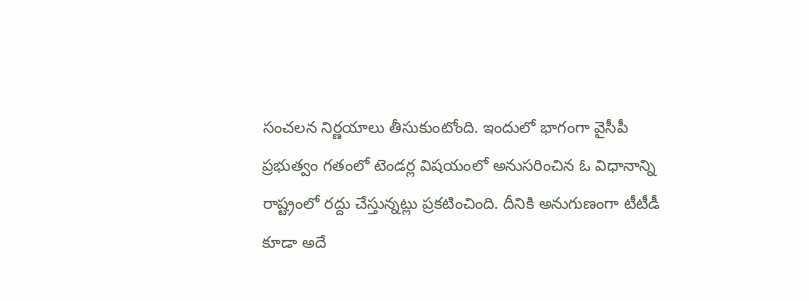సంచలన నిర్ణయాలు తీసుకుంటోంది. ఇందులో భాగంగా వైసీపీ ప్రభుత్వం గతంలో టెండర్ల విషయంలో అనుసరించిన ఓ విధానాన్ని రాష్ట్రంలో రద్దు చేస్తున్నట్లు ప్రకటించింది. దీనికి అనుగుణంగా టీటీడీ కూడా అదే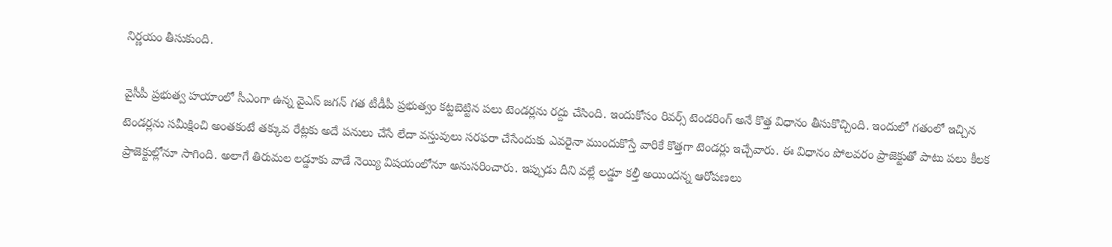నిర్ణయం తీసుకుంది.

వైసీపీ ప్రభుత్వ హయాంలో సీఎంగా ఉన్న వైఎస్ జగన్ గత టీడీపీ ప్రభుత్వం కట్టబెట్టిన పలు టెండర్లను రద్దు చేసింది. ఇందుకోసం రివర్స్ టెండరింగ్ అనే కొత్త విధానం తీసుకొచ్చింది. ఇందులో గతంలో ఇచ్చిన టెండర్లను సమీక్షించి అంతకంటే తక్కువ రేట్లకు అదే పనులు చేసే లేదా వస్తువులు సరఫరా చేసేందుకు ఎవరైనా ముందుకొస్తే వారికే కొత్తగా టెండర్లు ఇచ్చేవారు. ఈ విధానం పోలవరం ప్రాజెక్టుతో పాటు పలు కీలక ప్రాజెక్టుల్లోనూ సాగింది. అలాగే తిరుమల లడ్డూకు వాడే నెయ్యి విషయంలోనూ అనుసరించారు. ఇప్పుడు దీని వల్లే లడ్డూ కల్తీ అయిందన్న ఆరోపణలు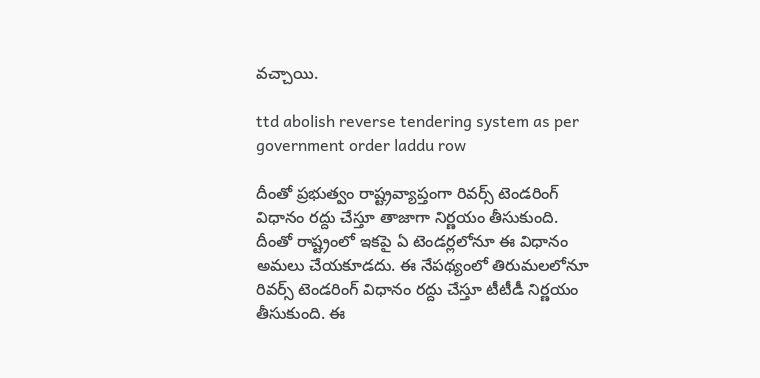వచ్చాయి.

ttd abolish reverse tendering system as per government order laddu row

దీంతో ప్రభుత్వం రాష్ట్రవ్యాప్తంగా రివర్స్ టెండరింగ్ విధానం రద్దు చేస్తూ తాజాగా నిర్ణయం తీసుకుంది. దీంతో రాష్ట్రంలో ఇకపై ఏ టెండర్లలోనూ ఈ విధానం అమలు చేయకూడదు. ఈ నేపథ్యంలో తిరుమలలోనూ రివర్స్ టెండరింగ్ విధానం రద్దు చేస్తూ టీటీడీ నిర్ణయం తీసుకుంది. ఈ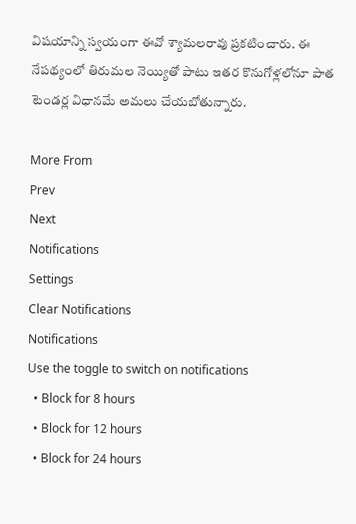విషయాన్ని స్వయంగా ఈవో శ్యామలరావు ప్రకటించారు. ఈ నేపథ్యంలో తిరుమల నెయ్యితో పాటు ఇతర కొనుగోళ్లలోనూ పాత టెండర్ల విధానమే అమలు చేయబోతున్నారు.

More From
Prev
Next
Notifications
Settings
Clear Notifications
Notifications
Use the toggle to switch on notifications
  • Block for 8 hours
  • Block for 12 hours
  • Block for 24 hours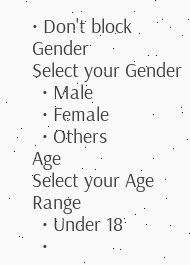• Don't block
Gender
Select your Gender
  • Male
  • Female
  • Others
Age
Select your Age Range
  • Under 18
  •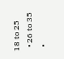18 to 25
  • 26 to 35
  •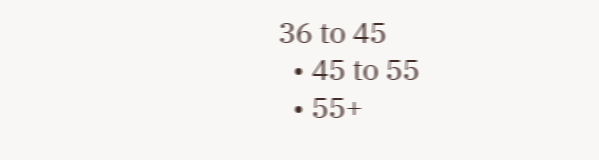36 to 45
  • 45 to 55
  • 55+